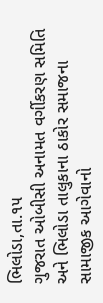ભિલોડા,તા.૧૫
ગુજરાત ઓબીસી અનામત વર્ગીકરણ સમિતિ અને ભિલોડા તાલુકાના ઠાકોર સમાજના સામાજીક આગેવાનો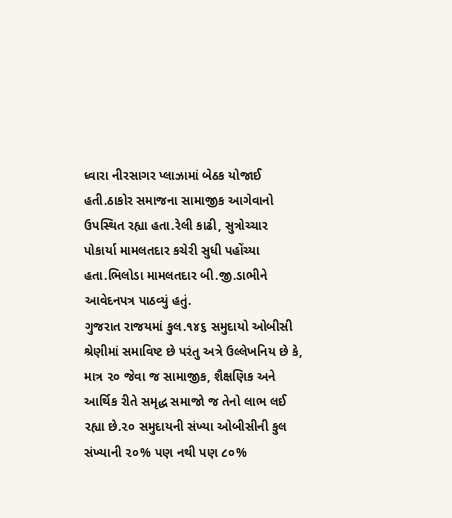ધ્વારા નીરસાગર પ્લાઝામાં બેઠક યોજાઈ હતી.ઠાકોર સમાજના સામાજીક આગેવાનો ઉપસ્થિત રહ્યા હતા.રેલી કાઢી, સુત્રોચ્ચાર પોકાર્યા મામલતદાર કચેરી સુધી પહોંચ્યા હતા.ભિલોડા મામલતદાર બી.જી.ડાભીને આવેદનપત્ર પાઠવ્યું હતું.
ગુજરાત રાજયમાં કુલ.૧૪૬ સમુદાયો ઓબીસી શ્રેણીમાં સમાવિષ્ટ છે પરંતુ અત્રે ઉલ્લેખનિય છે કે, માત્ર ૨૦ જેવા જ સામાજીક, શૈક્ષણિક અને આર્થિક રીતે સમૃદ્ધ સમાજો જ તેનો લાભ લઈ રહ્યા છે.૨૦ સમુદાયની સંખ્યા ઓબીસીની કુલ સંખ્યાની ૨૦% પણ નથી પણ ૮૦%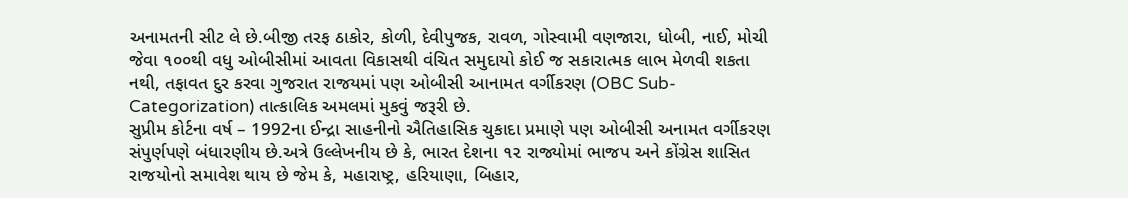અનામતની સીટ લે છે.બીજી તરફ ઠાકોર, કોળી, દેવીપુજક, રાવળ, ગોસ્વામી વણજારા, ધોબી, નાઈ, મોચી જેવા ૧૦૦થી વધુ ઓબીસીમાં આવતા વિકાસથી વંચિત સમુદાયો કોઈ જ સકારાત્મક લાભ મેળવી શકતા નથી, તફાવત દુર કરવા ગુજરાત રાજયમાં પણ ઓબીસી આનામત વર્ગીકરણ (OBC Sub-Categorization) તાત્કાલિક અમલમાં મુકવું જરૂરી છે.
સુપ્રીમ કોર્ટના વર્ષ – 1992ના ઈન્દ્રા સાહનીનો ઐતિહાસિક ચુકાદા પ્રમાણે પણ ઓબીસી અનામત વર્ગીકરણ સંપુર્ણપણે બંધારણીય છે.અત્રે ઉલ્લેખનીય છે કે, ભારત દેશના ૧૨ રાજ્યોમાં ભાજપ અને કોંગ્રેસ શાસિત રાજયોનો સમાવેશ થાય છે જેમ કે, મહારાષ્ટ્ર, હરિયાણા, બિહાર,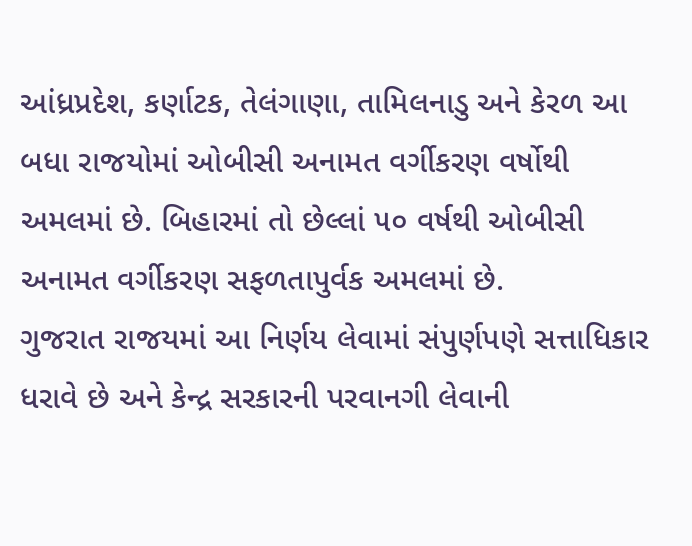આંધ્રપ્રદેશ, કર્ણાટક, તેલંગાણા, તામિલનાડુ અને કેરળ આ બધા રાજયોમાં ઓબીસી અનામત વર્ગીકરણ વર્ષોથી અમલમાં છે. બિહારમાં તો છેલ્લાં ૫૦ વર્ષથી ઓબીસી અનામત વર્ગીકરણ સફળતાપુર્વક અમલમાં છે.
ગુજરાત રાજયમાં આ નિર્ણય લેવામાં સંપુર્ણપણે સત્તાધિકાર ધરાવે છે અને કેન્દ્ર સરકારની પરવાનગી લેવાની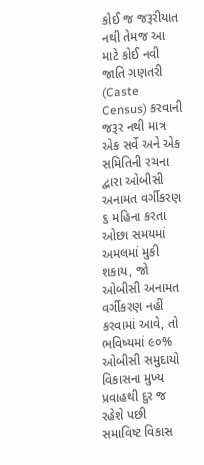કોઈ જ જરૂરીયાત નથી તેમજ આ માટે કોઈ નવી જાતિ ગણતરી (Caste Census) કરવાની જરૂર નથી માત્ર એક સર્વે અને એક સમિતિની રચના દ્વારા ઓબીસી અનામત વર્ગીકરણ ૬ મહિના કરતા ઓછા સમયમાં અમલમાં મુકી શકાય, જો ઓબીસી અનામત વર્ગીકરણ નહીં કરવામાં આવે, તો ભવિષ્યમાં ૯૦% ઓબીસી સમુદાયો વિકાસના મુખ્ય પ્રવાહથી દુર જ રહેશે પછી સમાવિષ્ટ વિકાસ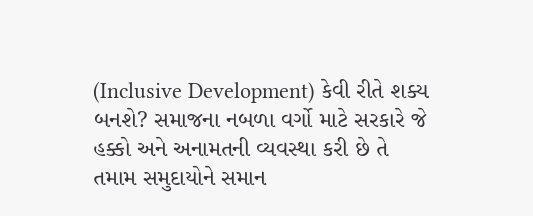(Inclusive Development) કેવી રીતે શક્ય બનશે? સમાજના નબળા વર્ગો માટે સરકારે જે હક્કો અને અનામતની વ્યવસ્થા કરી છે તે તમામ સમુદાયોને સમાન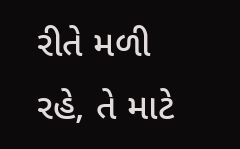રીતે મળી રહે, તે માટે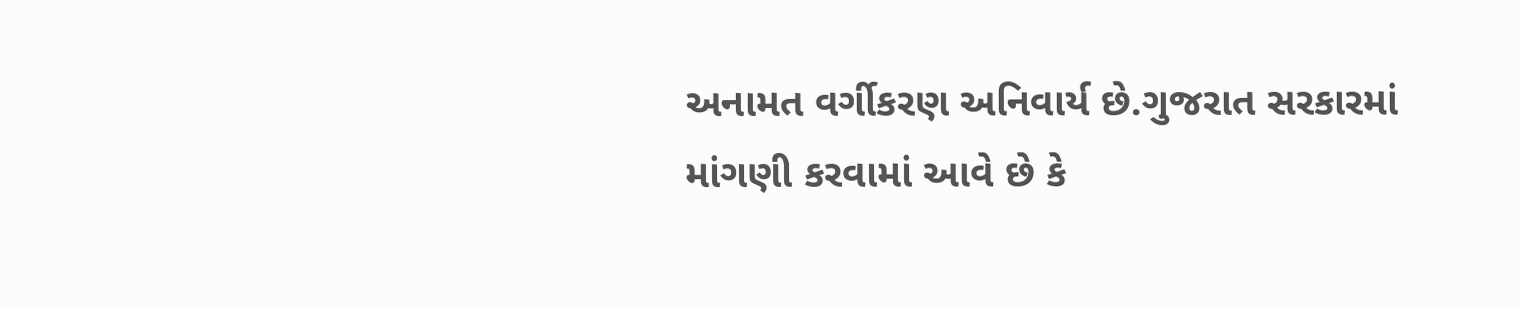અનામત વર્ગીકરણ અનિવાર્ય છે.ગુજરાત સરકારમાં માંગણી કરવામાં આવે છે કે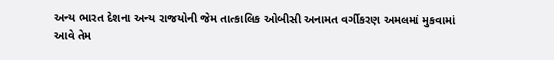અન્ય ભારત દેશના અન્ય રાજયોની જેમ તાત્કાલિક ઓબીસી અનામત વર્ગીકરણ અમલમાં મુકવામાં આવે તેમ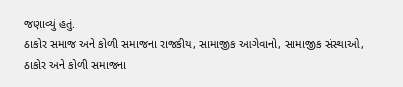જણાવ્યું હતું.
ઠાકોર સમાજ અને કોળી સમાજના રાજકીય, સામાજીક આગેવાનો, સામાજીક સંસ્થાઓ, ઠાકોર અને કોળી સમાજના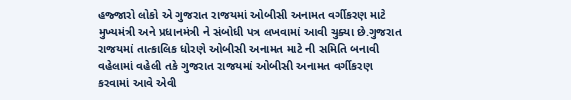હજ્જારો લોકો એ ગુજરાત રાજયમાં ઓબીસી અનામત વર્ગીકરણ માટે મુખ્યમંત્રી અને પ્રધાનમંત્રી ને સંબોધી પત્ર લખવામાં આવી ચુક્યા છે.ગુજરાત રાજયમાં તાત્કાલિક ધોરણે ઓબીસી અનામત માટે ની સમિતિ બનાવી વહેલામાં વહેલી તકે ગુજરાત રાજયમાં ઓબીસી અનામત વર્ગીકરણ કરવામાં આવે એવી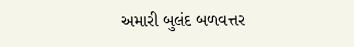અમારી બુલંદ બળવત્તર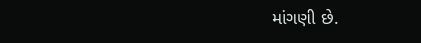માંગણી છે.